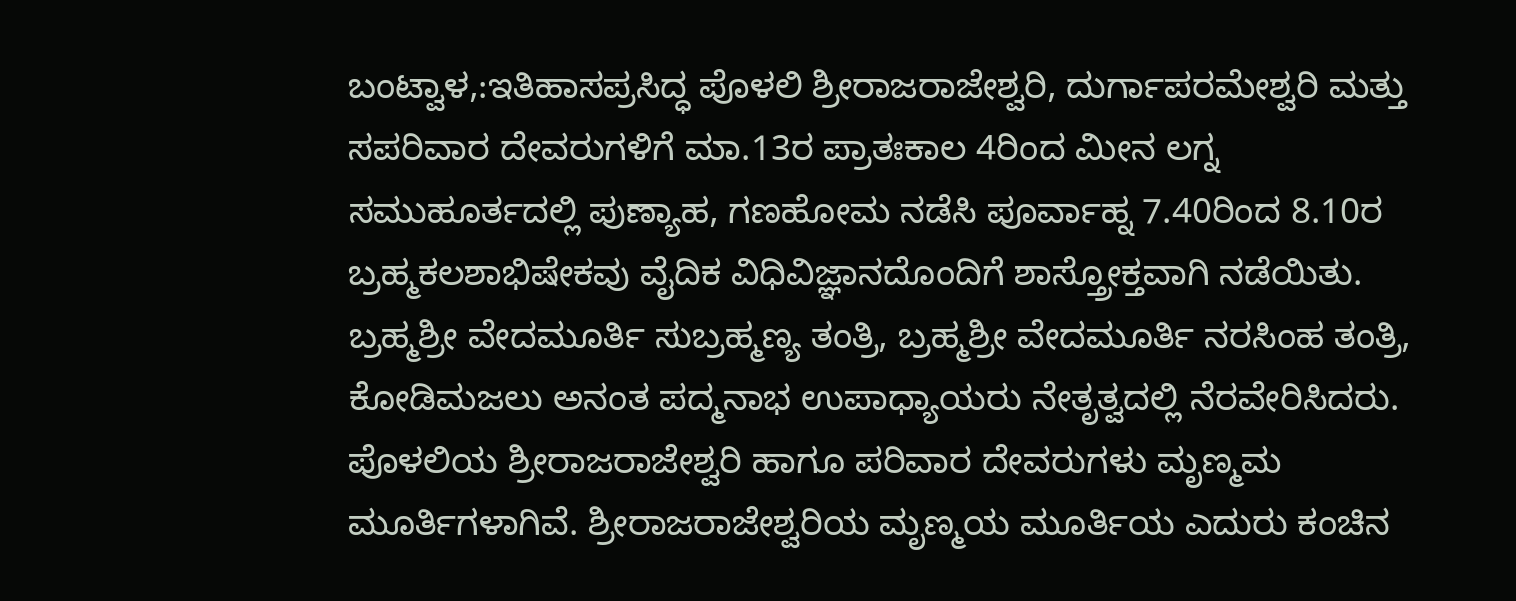ಬಂಟ್ವಾಳ,:ಇತಿಹಾಸಪ್ರಸಿದ್ಧ ಪೊಳಲಿ ಶ್ರೀರಾಜರಾಜೇಶ್ವರಿ, ದುರ್ಗಾಪರಮೇಶ್ವರಿ ಮತ್ತು ಸಪರಿವಾರ ದೇವರುಗಳಿಗೆ ಮಾ.13ರ ಪ್ರಾತಃಕಾಲ 4ರಿಂದ ಮೀನ ಲಗ್ನ ಸಮುಹೂರ್ತದಲ್ಲಿ ಪುಣ್ಯಾಹ, ಗಣಹೋಮ ನಡೆಸಿ ಪೂರ್ವಾಹ್ನ 7.40ರಿಂದ 8.10ರ ಬ್ರಹ್ಮಕಲಶಾಭಿಷೇಕವು ವೈದಿಕ ವಿಧಿವಿಜ್ಞಾನದೊಂದಿಗೆ ಶಾಸ್ತ್ರೋಕ್ತವಾಗಿ ನಡೆಯಿತು. ಬ್ರಹ್ಮಶ್ರೀ ವೇದಮೂರ್ತಿ ಸುಬ್ರಹ್ಮಣ್ಯ ತಂತ್ರಿ, ಬ್ರಹ್ಮಶ್ರೀ ವೇದಮೂರ್ತಿ ನರಸಿಂಹ ತಂತ್ರಿ, ಕೋಡಿಮಜಲು ಅನಂತ ಪದ್ಮನಾಭ ಉಪಾಧ್ಯಾಯರು ನೇತೃತ್ವದಲ್ಲಿ ನೆರವೇರಿಸಿದರು.
ಪೊಳಲಿಯ ಶ್ರೀರಾಜರಾಜೇಶ್ವರಿ ಹಾಗೂ ಪರಿವಾರ ದೇವರುಗಳು ಮೃಣ್ಮಮ ಮೂರ್ತಿಗಳಾಗಿವೆ. ಶ್ರೀರಾಜರಾಜೇಶ್ವರಿಯ ಮೃಣ್ಮಯ ಮೂರ್ತಿಯ ಎದುರು ಕಂಚಿನ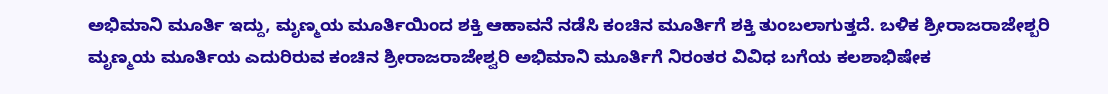ಅಭಿಮಾನಿ ಮೂರ್ತಿ ಇದ್ದು, ಮೃಣ್ಮಯ ಮೂರ್ತಿಯಿಂದ ಶಕ್ತಿ ಆಹಾವನೆ ನಡೆಸಿ ಕಂಚಿನ ಮೂರ್ತಿಗೆ ಶಕ್ತಿ ತುಂಬಲಾಗುತ್ತದೆ. ಬಳಿಕ ಶ್ರೀರಾಜರಾಜೇಶ್ಬರಿ ಮೃಣ್ಮಯ ಮೂರ್ತಿಯ ಎದುರಿರುವ ಕಂಚಿನ ಶ್ರೀರಾಜರಾಜೇಶ್ವರಿ ಅಭಿಮಾನಿ ಮೂರ್ತಿಗೆ ನಿರಂತರ ವಿವಿಧ ಬಗೆಯ ಕಲಶಾಭಿಷೇಕ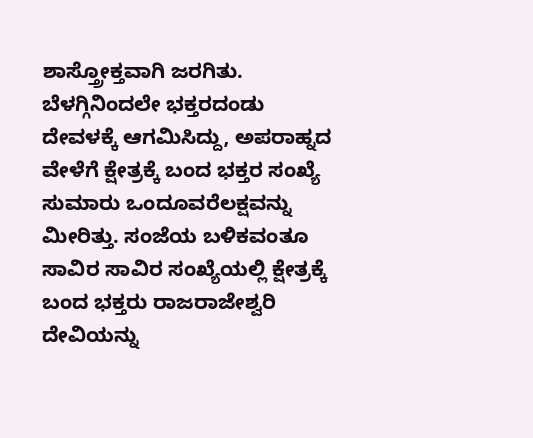ಶಾಸ್ತ್ರೋಕ್ತವಾಗಿ ಜರಗಿತು.
ಬೆಳಗ್ಗಿನಿಂದಲೇ ಭಕ್ತರದಂಡು ದೇವಳಕ್ಕೆ ಆಗಮಿಸಿದ್ದು, ಅಪರಾಹ್ನದ ವೇಳೆಗೆ ಕ್ಷೇತ್ರಕ್ಕೆ ಬಂದ ಭಕ್ತರ ಸಂಖ್ಯೆ ಸುಮಾರು ಒಂದೂವರೆಲಕ್ಷವನ್ನು ಮೀರಿತ್ತು. ಸಂಜೆಯ ಬಳಿಕವಂತೂ ಸಾವಿರ ಸಾವಿರ ಸಂಖ್ಯೆಯಲ್ಲಿ ಕ್ಷೇತ್ರಕ್ಕೆ ಬಂದ ಭಕ್ತರು ರಾಜರಾಜೇಶ್ವರಿ ದೇವಿಯನ್ನು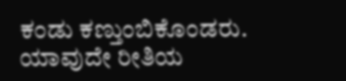ಕಂಡು ಕಣ್ತುಂಬಿಕೊಂಡರು. ಯಾವುದೇ ರೀತಿಯ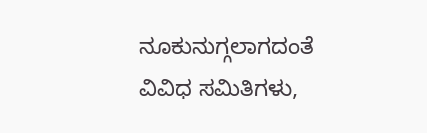ನೂಕುನುಗ್ಗಲಾಗದಂತೆ ವಿವಿಧ ಸಮಿತಿಗಳು,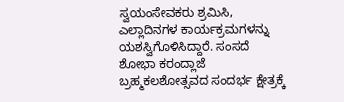ಸ್ವಯಂಸೇವಕರು ಶ್ರಮಿಸಿ, ಎಲ್ಲಾದಿನಗಳ ಕಾರ್ಯಕ್ರಮಗಳನ್ನು ಯಶಸ್ವಿಗೊಳಿಸಿದ್ದಾರೆ. ಸಂಸದೆ ಶೋಭಾ ಕರಂದ್ಲಾಜೆ ಬ್ರಹ್ಮಕಲಶೋತ್ಸವದ ಸಂದರ್ಭ ಕ್ಷೇತ್ರಕ್ಕೆ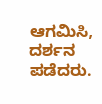ಆಗಮಿಸಿ, ದರ್ಶನ ಪಡೆದರು.